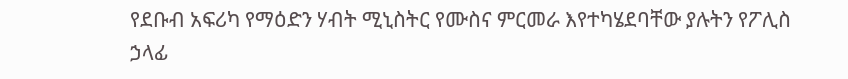የደቡብ አፍሪካ የማዕድን ሃብት ሚኒስትር የሙስና ምርመራ እየተካሄደባቸው ያሉትን የፖሊስ ኃላፊ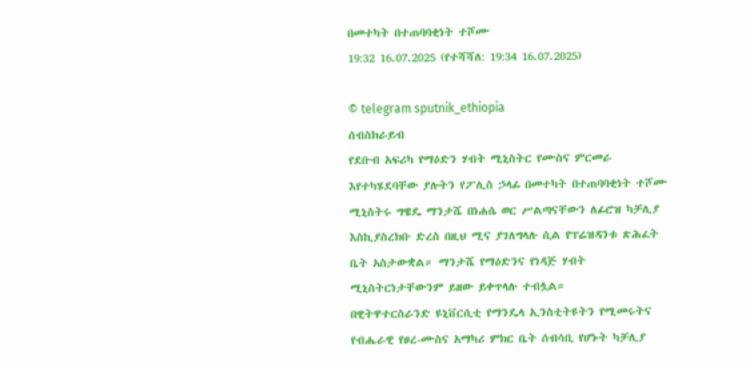በመተካት በተጠባባቂነት ተሾሙ
19:32 16.07.2025 (የተሻሻለ: 19:34 16.07.2025)

© telegram sputnik_ethiopia
ሰብስክራይብ
የደቡብ አፍሪካ የማዕድን ሃብት ሚኒስትር የሙስና ምርመራ እየተካሄደባቸው ያሉትን የፖሊስ ኃላፊ በመተካት በተጠባባቂነት ተሾሙ
ሚኒስትሩ ግዌዴ ማንታሼ በነሐሴ ወር ሥልጣናቸውን ለፊሮዝ ካቻሊያ እስኪያስረክቡ ድረስ በዚህ ሚና ያገለግላሉ ሲል የፕሬዝዳንቱ ጽሕፈት ቤት አስታውቋል። ማንታሼ የማዕድንና የነዳጅ ሃብት ሚኒስትርነታቸውንም ይዘው ይቀጥላሉ ተብሏል።
በዊትዋተርስራንድ ዩኒቨርሲቲ የማንዴላ ኢንስቲትዩትን የሚመሩትና የብሔራዊ የፀረ-ሙስና አማካሪ ምክር ቤት ሰብሳቢ የሆኑት ካቻሊያ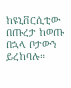ከዩኒቨርሲቲው በጡረታ ከወጡ በኋላ ቦታውን ይረከባሉ።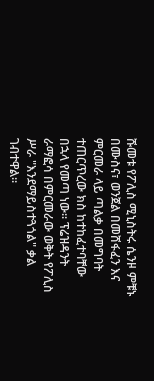ሹመቱ የፖሊስ ሚኒስትሩ ሴንዞ ምቹኑ በሙስና፣ ወንጀል በመሸፋፈን እና ምርመራ ላይ ጣልቃ በመግባት ተጠርጥረው ክስ ከተከፈተባቸው በኋላ የመጣ ነው፡፡ ፕሬዝዳንት ራማፎሳ በምርመራው ወቅት የፖሊስ ሥራ "እንደማይስተጓጎል" ቃል ገብተዋል።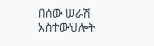በሰው ሠራሽ አስተውህሎት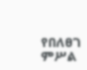የበለፀገ ምሥል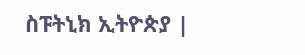ስፑትኒክ ኢትዮጵያ |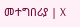መተግበሪያ | X